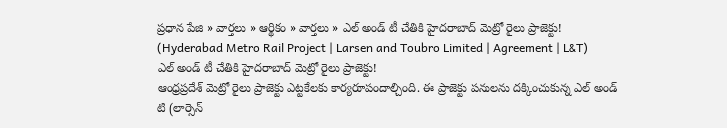ప్రధాన పేజి » వార్తలు » ఆర్థికం » వార్తలు » ఎల్ అండ్ టీ చేతికి హైదరాబాద్ మెట్రో రైలు ప్రాజెక్టు! (Hyderabad Metro Rail Project | Larsen and Toubro Limited | Agreement | L&T)
ఎల్ అండ్ టీ చేతికి హైదరాబాద్ మెట్రో రైలు ప్రాజెక్టు!
ఆంధ్రప్రదేశ్ మెట్రో రైలు ప్రాజెక్టు ఎట్టకేలకు కార్యరూపందాల్చింది. ఈ ప్రాజెక్టు పనులను దక్కించుకున్న ఎల్ అండ్ టి (లార్సెన్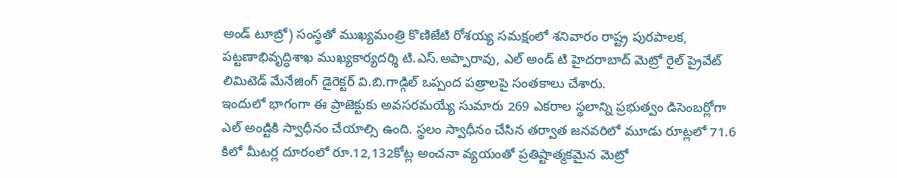అండ్ టూబ్రో) సంస్థతో ముఖ్యమంత్రి కొణిజేటి రోశయ్య సమక్షంలో శనివారం రాష్ట్ర పురపాలక, పట్టణాభివృద్ధిశాఖ ముఖ్యకార్యదర్శి టి.ఎస్.అప్పారావు, ఎల్ అండ్ టి హైదరాబాద్ మెట్రో రైల్ ప్రైవేట్ లిమిటెడ్ మేనేజింగ్ డైరెక్టర్ వి.బి.గాడ్గిల్ ఒప్పంద పత్రాలపై సంతకాలు చేశారు.
ఇందులో భాగంగా ఈ ప్రాజెక్టుకు అవసరమయ్యే సుమారు 269 ఎకరాల స్థలాన్ని ప్రభుత్వం డిసెంబర్లోగా ఎల్ అండ్టికి స్వాధీనం చేయాల్సి ఉంది. స్థలం స్వాధీనం చేసిన తర్వాత జనవరిలో మూడు రూట్లలో 71.6 కిలో మీటర్ల దూరంలో రూ.12,132కోట్ల అంచనా వ్యయంతో ప్రతిష్టాత్మకమైన మెట్రో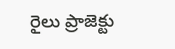రైలు ప్రాజెక్టు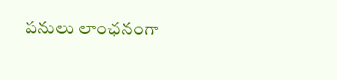పనులు లాంఛనంగా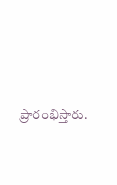ప్రారంభిస్తారు.